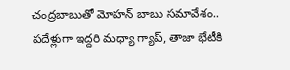చంద్రబాబుతో మోహన్ బాబు సమావేశం.. పదేళ్లుగా ఇద్దరి మధ్యా గ్యాప్, తాజా భేటీకి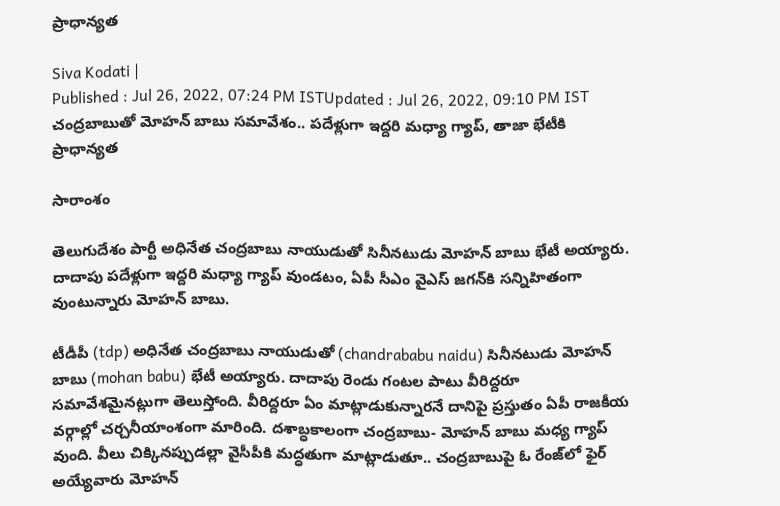ప్రాధాన్యత

Siva Kodati |
Published : Jul 26, 2022, 07:24 PM ISTUpdated : Jul 26, 2022, 09:10 PM IST
చంద్రబాబుతో మోహన్ బాబు సమావేశం.. పదేళ్లుగా ఇద్దరి మధ్యా గ్యాప్, తాజా భేటీకి ప్రాధాన్యత

సారాంశం

తెలుగుదేశం పార్టీ అధినేత చంద్రబాబు నాయుడుతో సినీనటుడు మోహన్ బాబు భేటీ అయ్యారు. దాదాపు పదేళ్లుగా ఇద్దరి మధ్యా గ్యాప్ వుండటం, ఏపీ సీఎం వైఎస్ జగన్‌కి సన్నిహితంగా వుంటున్నారు మోహన్ బాబు.

టీడీపీ (tdp) అధినేత చంద్రబాబు నాయుడుతో (chandrababu naidu) సినీనటుడు మోహన్ బాబు (mohan babu) భేటీ అయ్యారు. దాదాపు రెండు గంటల పాటు వీరిద్దరూ సమావేశమైనట్లుగా తెలుస్తోంది. వీరిద్దరూ ఏం మాట్లాడుకున్నారనే దానిపై ప్రస్తుతం ఏపీ రాజకీయ వర్గాల్లో చర్చనీయాంశంగా మారింది. దశాబ్ధకాలంగా చంద్రబాబు- మోహన్ బాబు మధ్య గ్యాప్ వుంది. వీలు చిక్కినప్పుడల్లా వైసీపీకి మద్ధతుగా మాట్లాడుతూ.. చంద్రబాబుపై ఓ రేంజ్‌లో ఫైర్ అయ్యేవారు మోహన్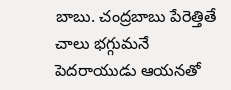బాబు. చంద్రబాబు పేరెత్తితే చాలు భగ్గుమనే పెదరాయుడు ఆయనతో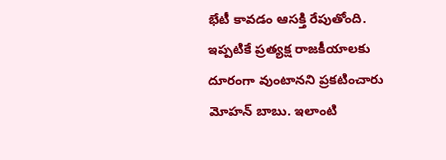భేటీ కావడం ఆసక్తి రేపుతోంది. ఇప్పటికే ప్రత్యక్ష రాజకీయాలకు దూరంగా వుంటానని ప్రకటించారు మోహన్ బాబు. ఇలాంటి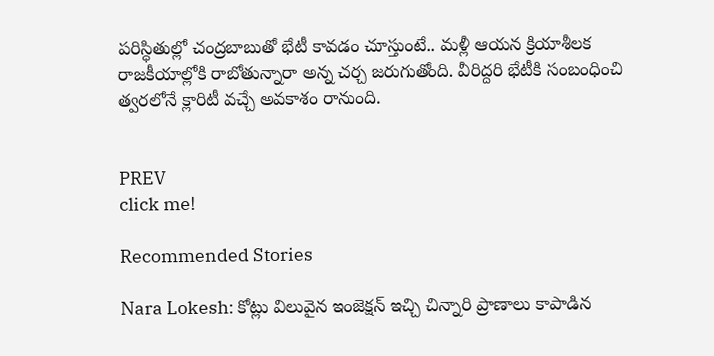పరిస్ధితుల్లో చంద్రబాబుతో భేటీ కావడం చూస్తుంటే.. మళ్లీ ఆయన క్రియాశీలక రాజకీయాల్లోకి రాబోతున్నారా అన్న చర్చ జరుగుతోంది. వీరిద్దరి భేటీకి సంబంధించి త్వరలోనే క్లారిటీ వచ్చే అవకాశం రానుంది.


PREV
click me!

Recommended Stories

Nara Lokesh: కోట్లు విలువైన ఇంజెక్షన్ ఇచ్చి చిన్నారి ప్రాణాలు కాపాడిన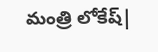మంత్రి లోకేష్|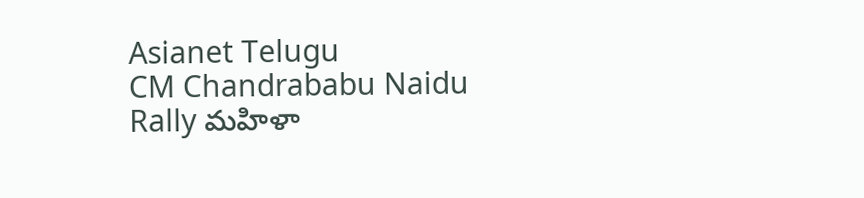Asianet Telugu
CM Chandrababu Naidu Rally మహిళా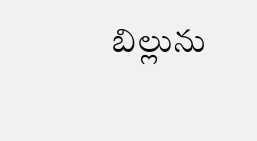బిల్లును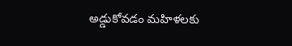అడ్డుకోవడం మహిళలకు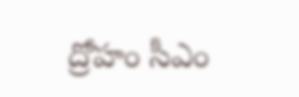ద్రోహం సీఎం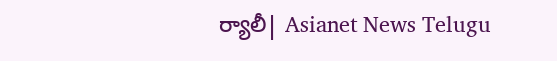ర్యాలీ| Asianet News Telugu